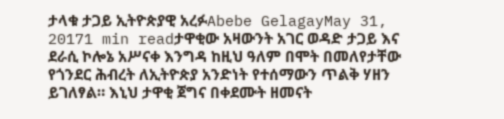ታላቁ ታጋይ ኢትዮጵያዊ አረፉAbebe GelagayMay 31, 20171 min readታዋቂው አዛውንት አገር ወዳድ ታጋይ እና ደራሲ ኮሎኔ አሥናቀ እንግዳ ከዚህ ዓለም በሞት በመለየታቸው የጎንደር ሕብረት ለኢትዮጵያ አንድነት የተሰማውን ጥልቅ ሃዘን ይገለፃል። እኒህ ታዋቂ ጀግና በቀደሙት ዘመናት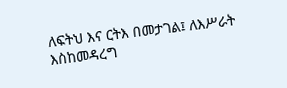ለፍትህ እና ርትእ በመታገል፤ ለእሥራት እስከመዳረግ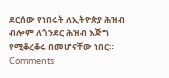ደርሰው የነበሩት ለኢትዮጵያ ሕዝብ ብሎም ለጎንደር ሕዝብ እጅግ የሚቆረቆሩ በመሆናቸው ነበር።
Comments